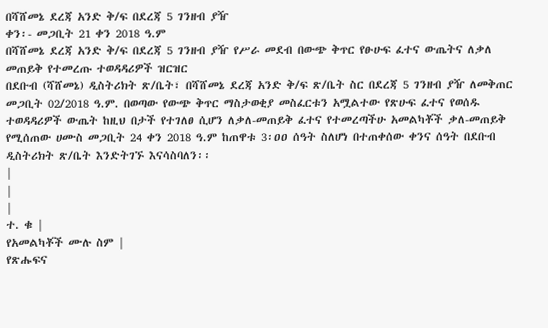በሻሸመኔ ደረጃ አንድ ቅ/ፍ በደረጃ 5 ገንዘብ ያዥ
ቀን፡- መጋቢት 21 ቀን 2018 ዓ.ም
በሻሸመኔ ደረጃ አንድ ቅ/ፍ በደረጃ 5 ገንዘብ ያዥ የሥራ መደብ በውጭ ቅጥር የፁሁፍ ፈተና ውጤትና ለቃለ መጠይቅ የተመረጡ ተወዳዳሪዎች ዝርዝር
በደቡብ (ሻሸመኔ) ዲስትሪክት ጽ/ቤት፣ በሻሸመኔ ደረጃ አንድ ቅ/ፍ ጽ/ቤት ስር በደረጃ 5 ገንዘብ ያዥ ለመቅጠር መጋቢት 02/2018 ዓ.ም. በወጣው የውጭ ቅጥር ማስታወቂያ መስፈርቱን አሟልተው የጽሁፍ ፈተና የወሰዱ ተወዳዳሪዎች ውጤት ከዚህ በታች የተገለፀ ሲሆን ለቃለ-መጠይቅ ፈተና የተመረጣችሁ አመልካቾች ቃለ-መጠይቅ የሚሰጠው ሀሙስ መጋቢት 24 ቀን 2018 ዓ.ም ከጠዋቱ 3፡ዐዐ ሰዓት ስለሆነ በተጠቀሰው ቀንና ሰዓት በደቡብ ዲስትሪክት ጽ/ቤት እንድትገኙ እናሳስባለን፡፡
|
|
|
ተ. ቁ |
የአመልካቾች ሙሉ ስም |
የጽሑፍና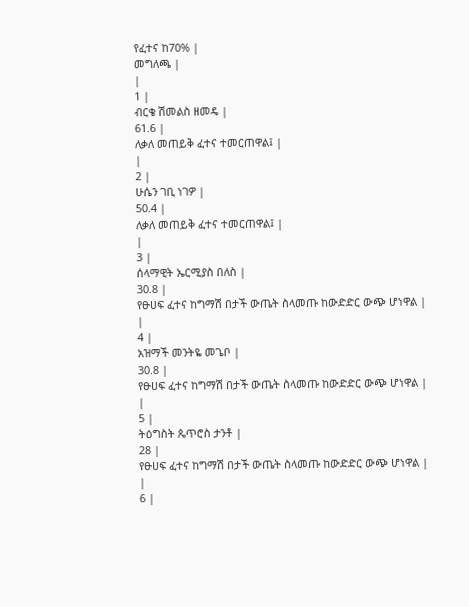የፈተና ከ70% |
መግለጫ |
|
1 |
ብርቄ ሽመልስ ዘመዴ |
61.6 |
ለቃለ መጠይቅ ፈተና ተመርጠዋል፤ |
|
2 |
ሁሴን ገቢ ነገዎ |
50.4 |
ለቃለ መጠይቅ ፈተና ተመርጠዋል፤ |
|
3 |
ሰላማዊት ኤርሚያስ በለስ |
30.8 |
የፁሀፍ ፈተና ከግማሽ በታች ውጤት ስላመጡ ከውድድር ውጭ ሆነዋል |
|
4 |
አዝማች መንትዬ መጌቦ |
30.8 |
የፁሀፍ ፈተና ከግማሽ በታች ውጤት ስላመጡ ከውድድር ውጭ ሆነዋል |
|
5 |
ትዕግስት ጴጥሮስ ታንቶ |
28 |
የፁሀፍ ፈተና ከግማሽ በታች ውጤት ስላመጡ ከውድድር ውጭ ሆነዋል |
|
6 |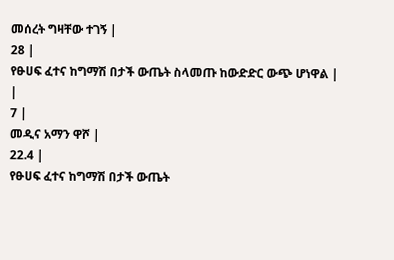መሰረት ግዛቸው ተገኝ |
28 |
የፁሀፍ ፈተና ከግማሽ በታች ውጤት ስላመጡ ከውድድር ውጭ ሆነዋል |
|
7 |
መዲና አማን ዋሾ |
22.4 |
የፁሀፍ ፈተና ከግማሽ በታች ውጤት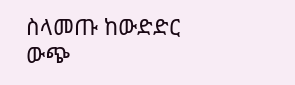ስላመጡ ከውድድር ውጭ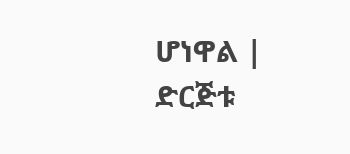ሆነዋል |
ድርጅቱ